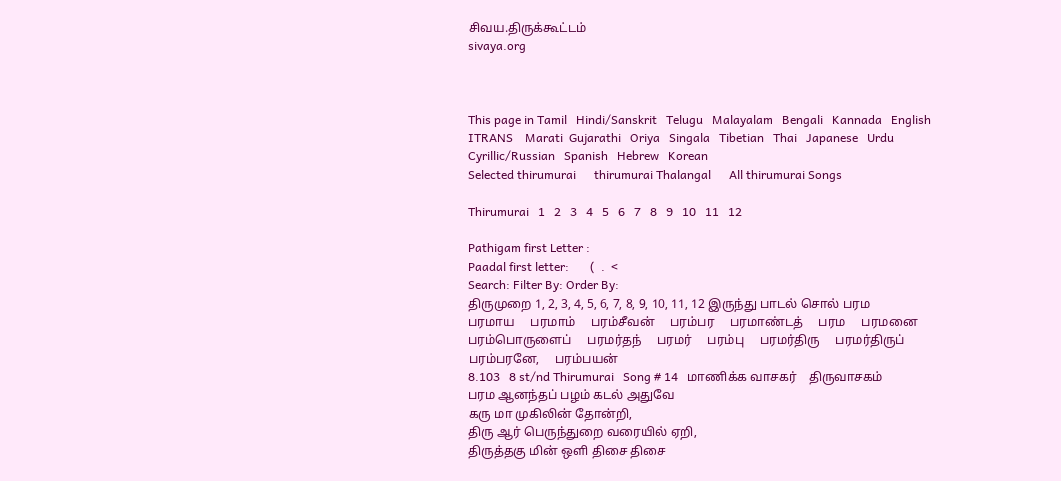சிவய.திருக்கூட்டம்
sivaya.org



This page in Tamil   Hindi/Sanskrit   Telugu   Malayalam   Bengali   Kannada   English   ITRANS    Marati  Gujarathi   Oriya   Singala   Tibetian   Thai   Japanese   Urdu   Cyrillic/Russian   Spanish   Hebrew   Korean
Selected thirumurai      thirumurai Thalangal      All thirumurai Songs

Thirumurai   1   2   3   4   5   6   7   8   9   10   11   12

Pathigam first Letter :
Paadal first letter:       (  .  <
Search: Filter By: Order By:
திருமுறை 1, 2, 3, 4, 5, 6, 7, 8, 9, 10, 11, 12 இருந்து பாடல் சொல் பரம
பரமாய     பரமாம்     பரம்சீவன்     பரம்பர     பரமாண்டத்     பரம     பரமனை     பரம்பொருளைப்     பரமர்தந்     பரமர்     பரம்பு     பரமர்திரு     பரமர்திருப்     பரம்பரனே,     பரம்பயன்
8.103   8 st/nd Thirumurai   Song # 14   மாணிக்க வாசகர்    திருவாசகம்
பரம ஆனந்தப் பழம் கடல் அதுவே
கரு மா முகிலின் தோன்றி,
திரு ஆர் பெருந்துறை வரையில் ஏறி,
திருத்தகு மின் ஒளி திசை திசை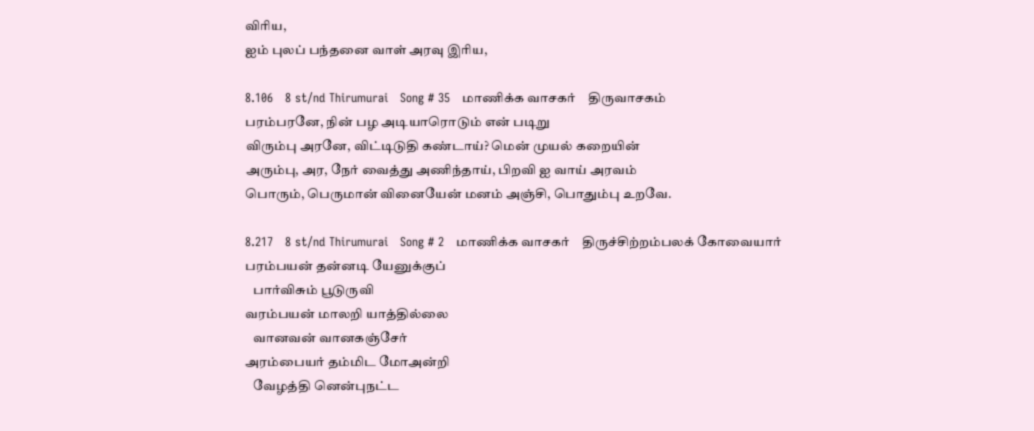விரிய,
ஐம் புலப் பந்தனை வாள் அரவு இரிய,

8.106   8 st/nd Thirumurai   Song # 35   மாணிக்க வாசகர்    திருவாசகம்
பரம்பரனே, நின் பழ அடியாரொடும் என் படிறு
விரும்பு அரனே, விட்டிடுதி கண்டாய்? மென் முயல் கறையின்
அரும்பு, அர, நேர் வைத்து அணிந்தாய், பிறவி ஐ வாய் அரவம்
பொரும், பெருமான் வினையேன் மனம் அஞ்சி, பொதும்பு உறவே.

8.217   8 st/nd Thirumurai   Song # 2   மாணிக்க வாசகர்    திருச்சிற்றம்பலக் கோவையார்
பரம்பயன் தன்னடி யேனுக்குப்
   பார்விசும் பூடுருவி
வரம்பயன் மாலறி யாத்தில்லை
   வானவன் வானகஞ்சேர்
அரம்பையர் தம்மிட மோஅன்றி
   வேழத்தி னென்புநட்ட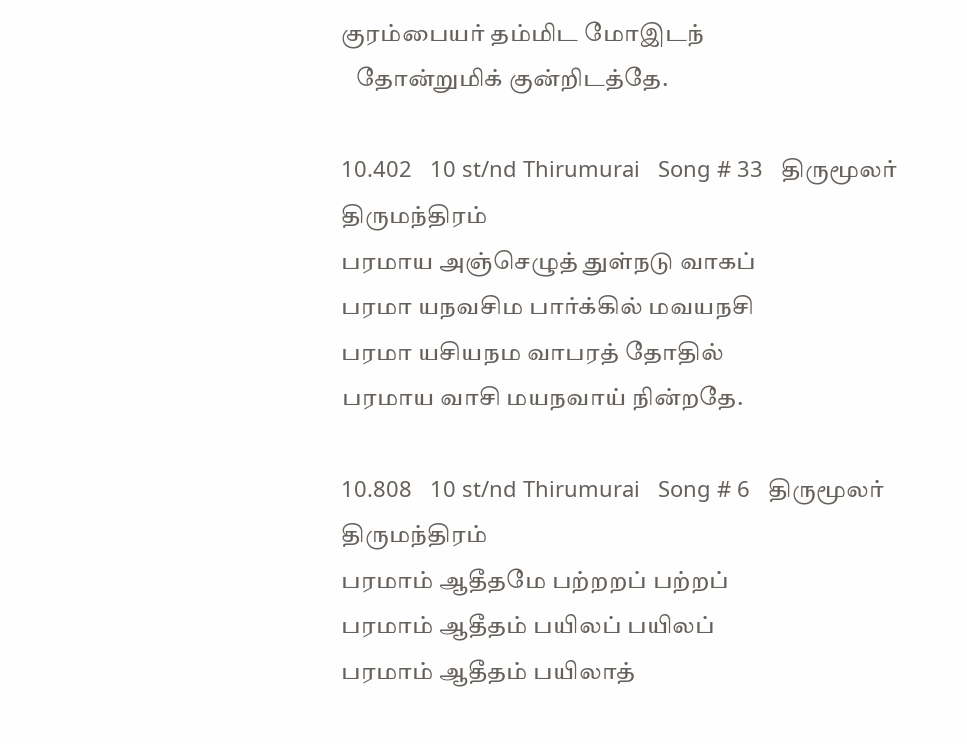குரம்பையர் தம்மிட மோஇடந்
   தோன்றுமிக் குன்றிடத்தே.

10.402   10 st/nd Thirumurai   Song # 33   திருமூலர்   திருமந்திரம்
பரமாய அஞ்செழுத் துள்நடு வாகப்
பரமா யநவசிம பார்க்கில் மவயநசி
பரமா யசியநம வாபரத் தோதில்
பரமாய வாசி மயநவாய் நின்றதே.

10.808   10 st/nd Thirumurai   Song # 6   திருமூலர்   திருமந்திரம்
பரமாம் ஆதீதமே பற்றறப் பற்றப்
பரமாம் ஆதீதம் பயிலப் பயிலப்
பரமாம் ஆதீதம் பயிலாத்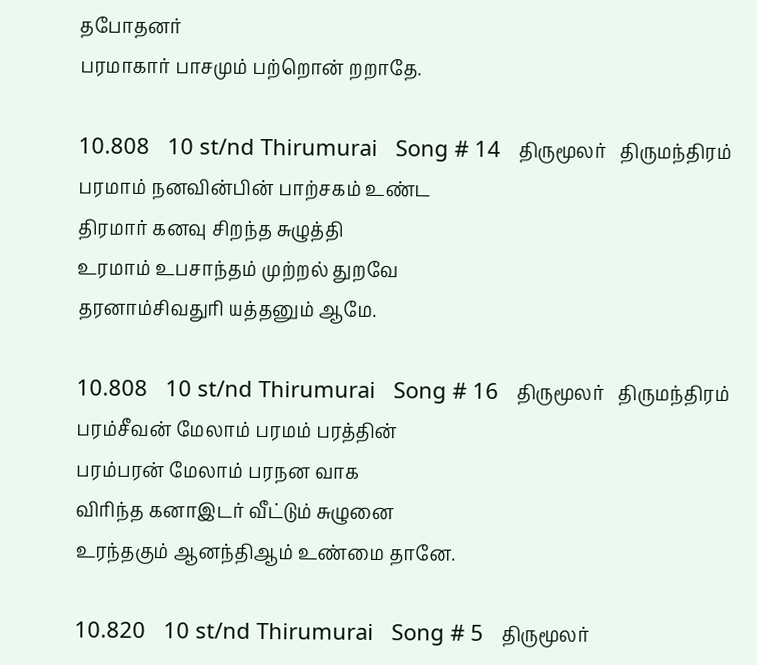தபோதனர்
பரமாகார் பாசமும் பற்றொன் றறாதே.

10.808   10 st/nd Thirumurai   Song # 14   திருமூலர்   திருமந்திரம்
பரமாம் நனவின்பின் பாற்சகம் உண்ட
திரமார் கனவு சிறந்த சுழுத்தி
உரமாம் உபசாந்தம் முற்றல் துறவே
தரனாம்சிவதுரி யத்தனும் ஆமே.

10.808   10 st/nd Thirumurai   Song # 16   திருமூலர்   திருமந்திரம்
பரம்சீவன் மேலாம் பரமம் பரத்தின்
பரம்பரன் மேலாம் பரநன வாக
விரிந்த கனாஇடர் வீட்டும் சுழுனை
உரந்தகும் ஆனந்திஆம் உண்மை தானே.

10.820   10 st/nd Thirumurai   Song # 5   திருமூலர்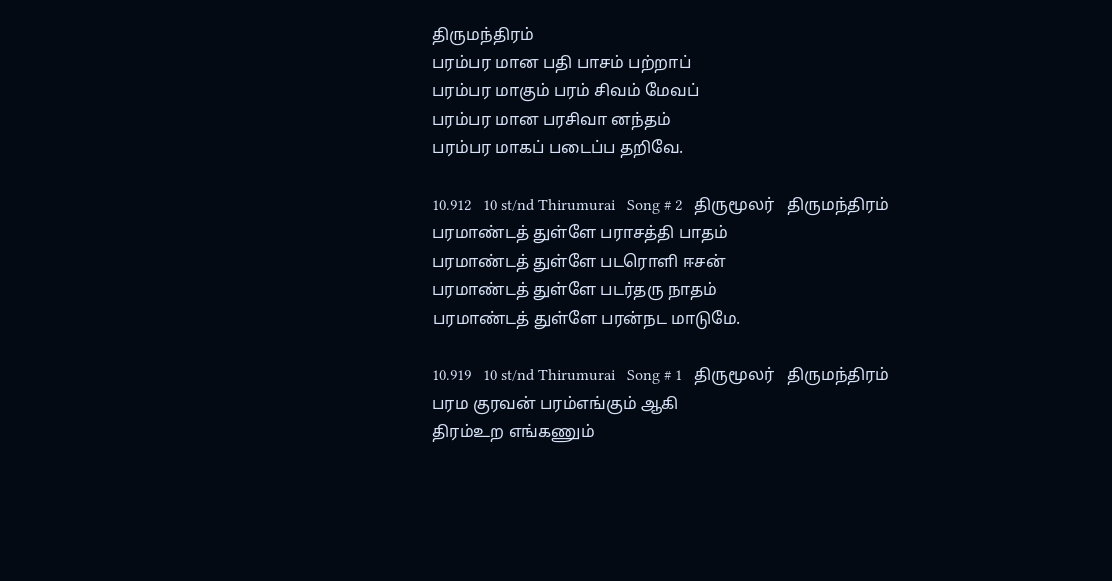திருமந்திரம்
பரம்பர மான பதி பாசம் பற்றாப்
பரம்பர மாகும் பரம் சிவம் மேவப்
பரம்பர மான பரசிவா னந்தம்
பரம்பர மாகப் படைப்ப தறிவே.

10.912   10 st/nd Thirumurai   Song # 2   திருமூலர்   திருமந்திரம்
பரமாண்டத் துள்ளே பராசத்தி பாதம்
பரமாண்டத் துள்ளே படரொளி ஈசன்
பரமாண்டத் துள்ளே படர்தரு நாதம்
பரமாண்டத் துள்ளே பரன்நட மாடுமே.

10.919   10 st/nd Thirumurai   Song # 1   திருமூலர்   திருமந்திரம்
பரம குரவன் பரம்எங்கும் ஆகி
திரம்உற எங்கணும்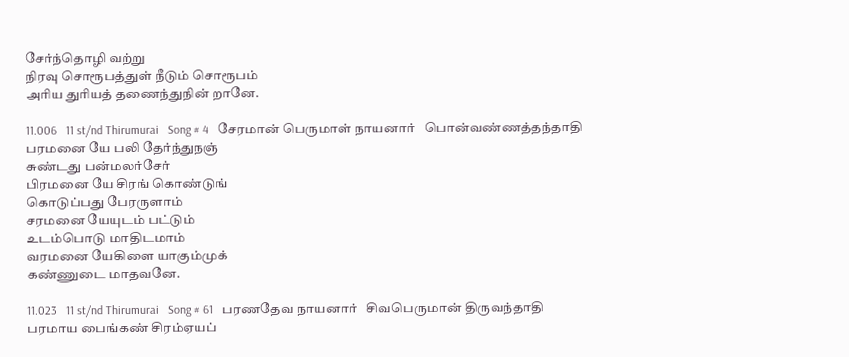சேர்ந்தொழி வற்று
நிரவு சொரூபத்துள் நீடும் சொரூபம்
அரிய துரியத் தணைந்துநின் றானே.

11.006   11 st/nd Thirumurai   Song # 4   சேரமான் பெருமாள் நாயனார்   பொன்வண்ணத்தந்தாதி
பரமனை யே பலி தேர்ந்துநஞ்
சுண்டது பன்மலர்சேர்
பிரமனை யே சிரங் கொண்டுங்
கொடுப்பது பேரருளாம்
சரமனை யேயுடம் பட்டும்
உடம்பொடு மாதிடமாம்
வரமனை யேகிளை யாகும்முக்
கண்ணுடை மாதவனே.

11.023   11 st/nd Thirumurai   Song # 61   பரணதேவ நாயனார்   சிவபெருமான் திருவந்தாதி
பரமாய பைங்கண் சிரம்ஏயப்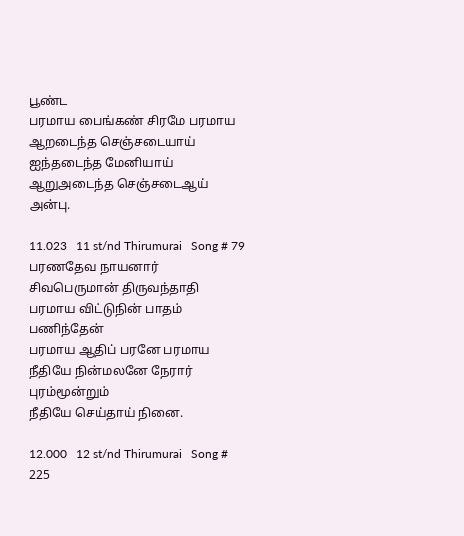பூண்ட
பரமாய பைங்கண் சிரமே பரமாய
ஆறடைந்த செஞ்சடையாய் ஐந்தடைந்த மேனியாய்
ஆறுஅடைந்த செஞ்சடைஆய் அன்பு.

11.023   11 st/nd Thirumurai   Song # 79   பரணதேவ நாயனார்   சிவபெருமான் திருவந்தாதி
பரமாய விட்டுநின் பாதம் பணிந்தேன்
பரமாய ஆதிப் பரனே பரமாய
நீதியே நின்மலனே நேரார் புரம்மூன்றும்
நீதியே செய்தாய் நினை.

12.000   12 st/nd Thirumurai   Song # 225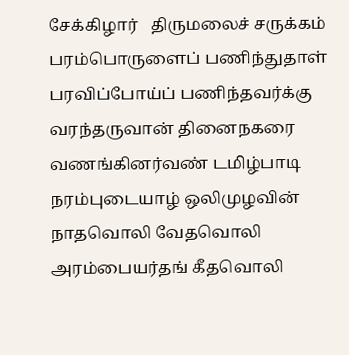சேக்கிழார்   திருமலைச் சருக்கம்
பரம்பொருளைப் பணிந்துதாள்
பரவிப்போய்ப் பணிந்தவர்க்கு
வரந்தருவான் தினைநகரை
வணங்கினர்வண் டமிழ்பாடி
நரம்புடையாழ் ஒலிமுழவின்
நாதவொலி வேதவொலி
அரம்பையர்தங் கீதவொலி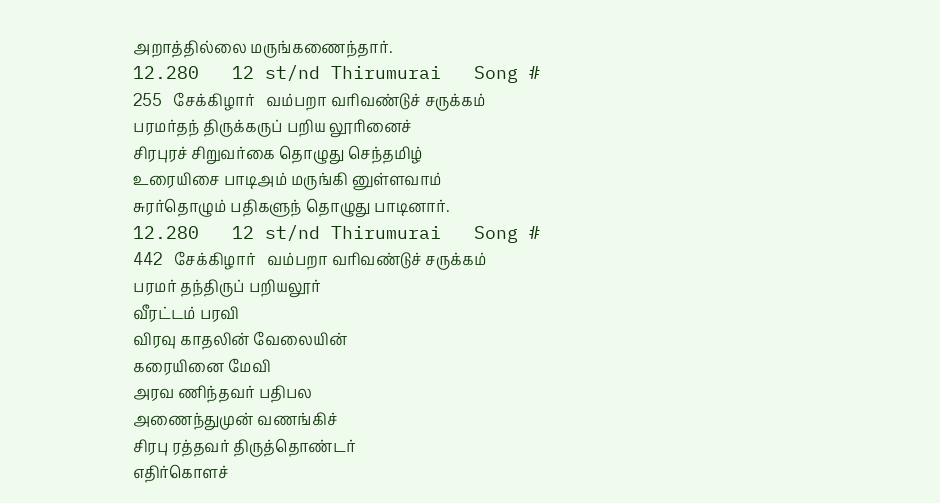அறாத்தில்லை மருங்கணைந்தார்.
12.280   12 st/nd Thirumurai   Song # 255   சேக்கிழார்   வம்பறா வரிவண்டுச் சருக்கம்
பரமர்தந் திருக்கருப் பறிய லூரினைச்
சிரபுரச் சிறுவர்கை தொழுது செந்தமிழ்
உரையிசை பாடிஅம் மருங்கி னுள்ளவாம்
சுரர்தொழும் பதிகளுந் தொழுது பாடினார்.
12.280   12 st/nd Thirumurai   Song # 442   சேக்கிழார்   வம்பறா வரிவண்டுச் சருக்கம்
பரமர் தந்திருப் பறியலூர்
வீரட்டம் பரவி
விரவு காதலின் வேலையின்
கரையினை மேவி
அரவ ணிந்தவர் பதிபல
அணைந்துமுன் வணங்கிச்
சிரபு ரத்தவர் திருத்தொண்டர்
எதிர்கொளச்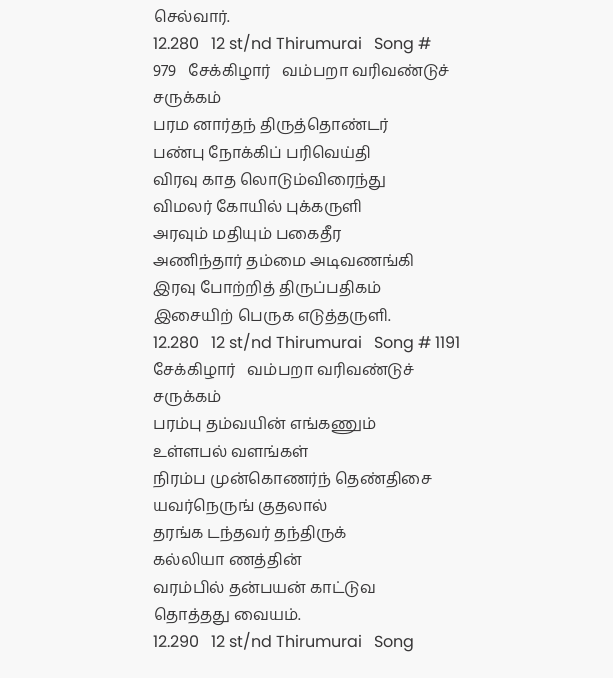செல்வார்.
12.280   12 st/nd Thirumurai   Song # 979   சேக்கிழார்   வம்பறா வரிவண்டுச் சருக்கம்
பரம னார்தந் திருத்தொண்டர்
பண்பு நோக்கிப் பரிவெய்தி
விரவு காத லொடும்விரைந்து
விமலர் கோயில் புக்கருளி
அரவும் மதியும் பகைதீர
அணிந்தார் தம்மை அடிவணங்கி
இரவு போற்றித் திருப்பதிகம்
இசையிற் பெருக எடுத்தருளி.
12.280   12 st/nd Thirumurai   Song # 1191   சேக்கிழார்   வம்பறா வரிவண்டுச் சருக்கம்
பரம்பு தம்வயின் எங்கணும்
உள்ளபல் வளங்கள்
நிரம்ப முன்கொணர்ந் தெண்திசை
யவர்நெருங் குதலால்
தரங்க டந்தவர் தந்திருக்
கல்லியா ணத்தின்
வரம்பில் தன்பயன் காட்டுவ
தொத்தது வையம்.
12.290   12 st/nd Thirumurai   Song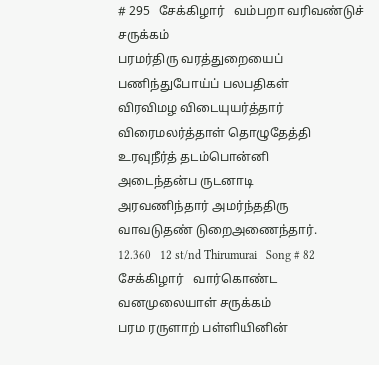# 295   சேக்கிழார்   வம்பறா வரிவண்டுச் சருக்கம்
பரமர்திரு வரத்துறையைப்
பணிந்துபோய்ப் பலபதிகள்
விரவிமழ விடையுயர்த்தார்
விரைமலர்த்தாள் தொழுதேத்தி
உரவுநீர்த் தடம்பொன்னி
அடைந்தன்ப ருடனாடி
அரவணிந்தார் அமர்ந்ததிரு
வாவடுதண் டுறைஅணைந்தார்.
12.360   12 st/nd Thirumurai   Song # 82   சேக்கிழார்   வார்கொண்ட வனமுலையாள் சருக்கம்
பரம ரருளாற் பள்ளியினின்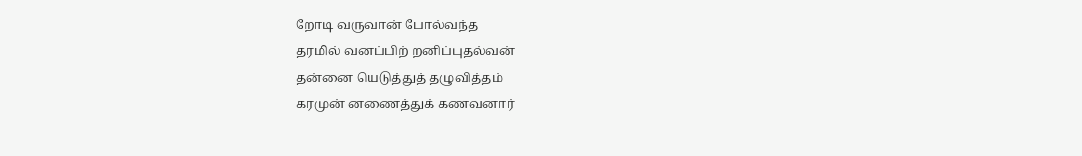றோடி வருவான் போல்வந்த
தரமில் வனப்பிற் றனிப்புதல்வன்
தன்னை யெடுத்துத் தழுவித்தம்
கரமுன் னணைத்துக் கணவனார்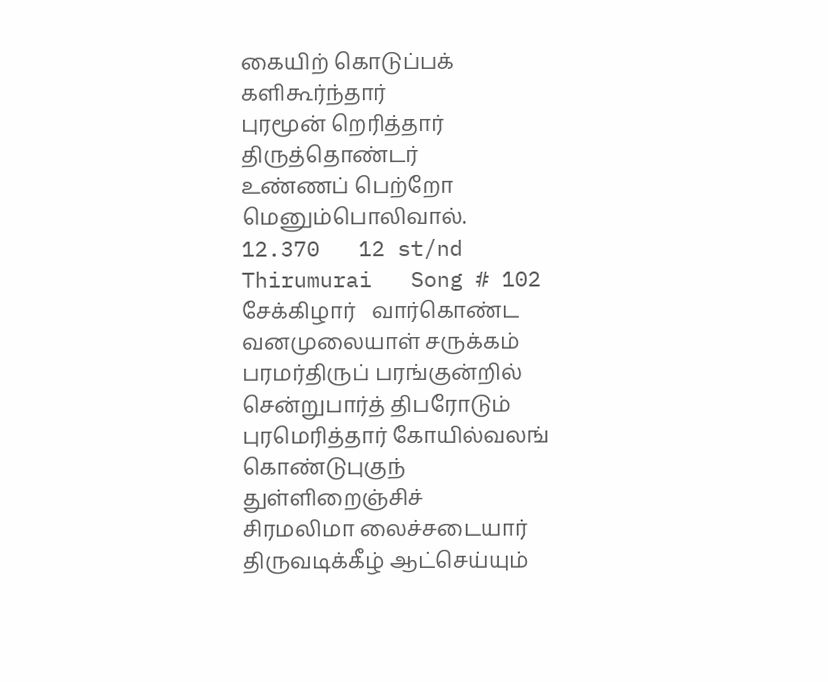கையிற் கொடுப்பக் களிகூர்ந்தார்
புரமூன் றெரித்தார் திருத்தொண்டர்
உண்ணப் பெற்றோ மெனும்பொலிவால்.
12.370   12 st/nd Thirumurai   Song # 102   சேக்கிழார்   வார்கொண்ட வனமுலையாள் சருக்கம்
பரமர்திருப் பரங்குன்றில்
சென்றுபார்த் திபரோடும்
புரமெரித்தார் கோயில்வலங்
கொண்டுபுகுந் துள்ளிறைஞ்சிச்
சிரமலிமா லைச்சடையார்
திருவடிக்கீழ் ஆட்செய்யும்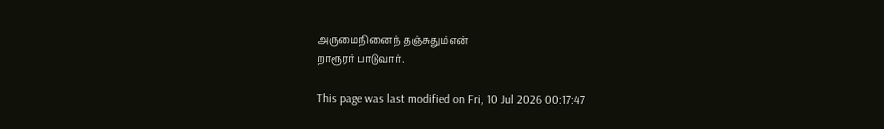அருமைநினைந் தஞ்சுதும்என்
றாரூரர் பாடுவார்.

This page was last modified on Fri, 10 Jul 2026 00:17:47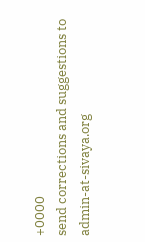+0000
send corrections and suggestions to admin-at-sivaya.org